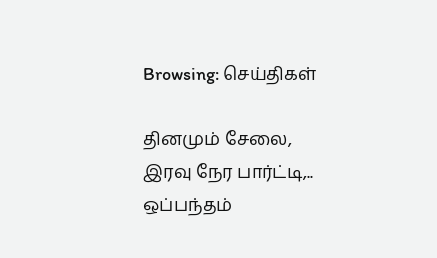Browsing: செய்திகள்

தினமும் சேலை, இரவு நேர பார்ட்டி,.. ஒப்பந்தம்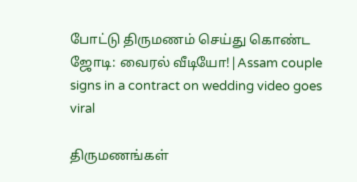போட்டு திருமணம் செய்து கொண்ட ஜோடி: வைரல் வீடியோ!|Assam couple signs in a contract on wedding video goes viral

திருமணங்கள்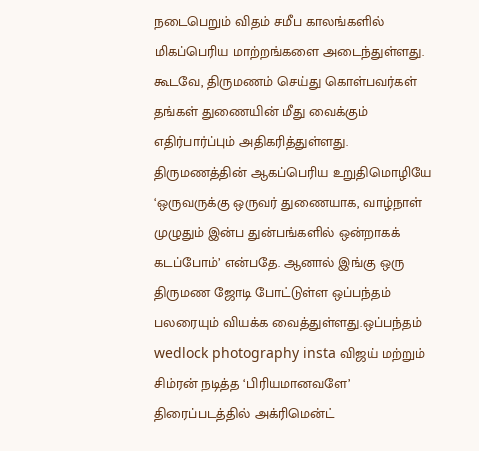நடைபெறும் விதம் சமீப காலங்களில் மிகப்பெரிய மாற்றங்களை அடைந்துள்ளது. கூடவே, திருமணம் செய்து கொள்பவர்கள் தங்கள் துணையின் மீது வைக்கும் எதிர்பார்ப்பும் அதிகரித்துள்ளது. திருமணத்தின் ஆகப்பெரிய உறுதிமொழியே ‘ஒருவருக்கு ஒருவர் துணையாக, வாழ்நாள் முழுதும் இன்ப துன்பங்களில் ஒன்றாகக் கடப்போம்’ என்பதே. ஆனால் இங்கு ஒரு திருமண ஜோடி போட்டுள்ள ஒப்பந்தம் பலரையும் வியக்க வைத்துள்ளது.ஒப்பந்தம் wedlock photography insta விஜய் மற்றும் சிம்ரன் நடித்த ‘பிரியமானவளே’ திரைப்படத்தில் அக்ரிமென்ட்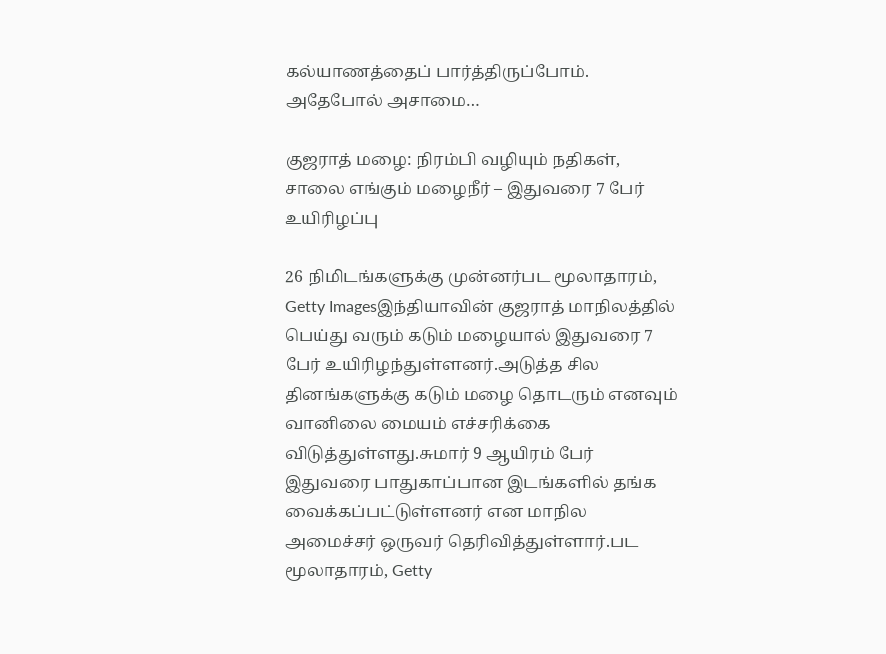கல்யாணத்தைப் பார்த்திருப்போம். அதேபோல் அசாமை…

குஜராத் மழை: நிரம்பி வழியும் நதிகள், சாலை எங்கும் மழைநீர் – இதுவரை 7 பேர் உயிரிழப்பு

26 நிமிடங்களுக்கு முன்னர்பட மூலாதாரம், Getty Imagesஇந்தியாவின் குஜராத் மாநிலத்தில் பெய்து வரும் கடும் மழையால் இதுவரை 7 பேர் உயிரிழந்துள்ளனர்.அடுத்த சில தினங்களுக்கு கடும் மழை தொடரும் எனவும் வானிலை மையம் எச்சரிக்கை விடுத்துள்ளது.சுமார் 9 ஆயிரம் பேர் இதுவரை பாதுகாப்பான இடங்களில் தங்க வைக்கப்பட்டுள்ளனர் என மாநில அமைச்சர் ஒருவர் தெரிவித்துள்ளார்.பட மூலாதாரம், Getty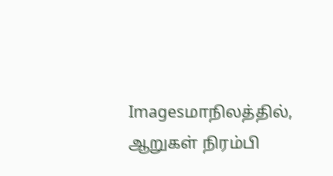Imagesமாநிலத்தில், ஆறுகள் நிரம்பி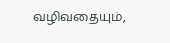வழிவதையும்,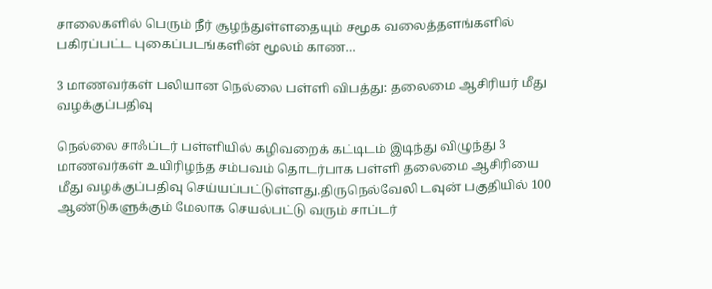சாலைகளில் பெரும் நீர் சூழந்துள்ளதையும் சமூக வலைத்தளங்களில் பகிரப்பட்ட புகைப்படங்களின் மூலம் காண…

3 மாணவர்கள் பலியான நெல்லை பள்ளி விபத்து: தலைமை ஆசிரியர் மீது வழக்குப்பதிவு

நெல்லை சாஃப்டர் பள்ளியில் கழிவறைக் கட்டிடம் இடிந்து விழுந்து 3 மாணவர்கள் உயிரிழந்த சம்பவம் தொடர்பாக பள்ளி தலைமை ஆசிரியை மீது வழக்குப்பதிவு செய்யப்பட்டுள்ளது.திருநெல்வேலி டவுன் பகுதியில் 100 ஆண்டுகளுக்கும் மேலாக செயல்பட்டு வரும் சாப்டர்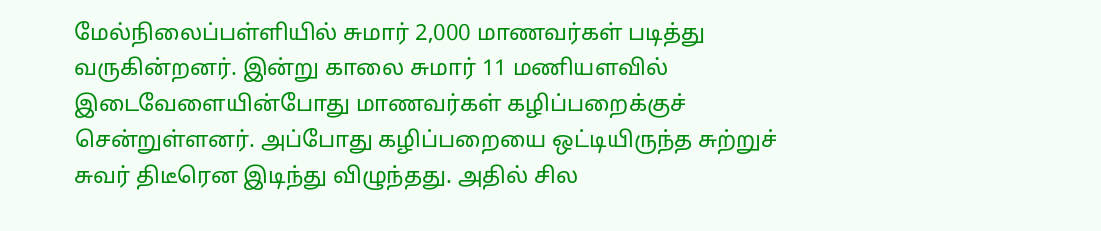மேல்நிலைப்பள்ளியில் சுமார் 2,000 மாணவர்கள் படித்து வருகின்றனர். இன்று காலை சுமார் 11 மணியளவில் இடைவேளையின்போது மாணவர்கள் கழிப்பறைக்குச் சென்றுள்ளனர். அப்போது கழிப்பறையை ஒட்டியிருந்த சுற்றுச் சுவர் திடீரென இடிந்து விழுந்தது. அதில் சில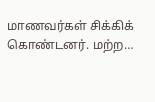மாணவர்கள் சிக்கிக் கொண்டனர். மற்ற…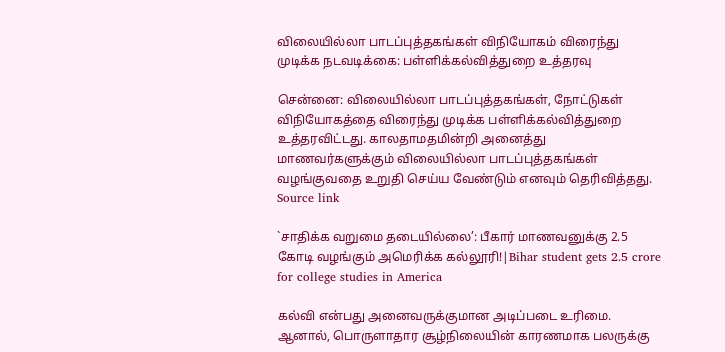விலையில்லா பாடப்புத்தகங்கள் விநியோகம் விரைந்து முடிக்க நடவடிக்கை: பள்ளிக்கல்வித்துறை உத்தரவு

சென்னை: விலையில்லா பாடப்புத்தகங்கள், நோட்டுகள் விநியோகத்தை விரைந்து முடிக்க பள்ளிக்கல்வித்துறை உத்தரவிட்டது. காலதாமதமின்றி அனைத்து மாணவர்களுக்கும் விலையில்லா பாடப்புத்தகங்கள் வழங்குவதை உறுதி செய்ய வேண்டும் எனவும் தெரிவித்தது. Source link

`சாதிக்க வறுமை தடையில்லை’: பீகார் மாணவனுக்கு 2.5 கோடி வழங்கும் அமெரிக்க கல்லூரி!|Bihar student gets 2.5 crore for college studies in America

கல்வி என்பது அனைவருக்குமான அடிப்படை உரிமை. ஆனால், பொருளாதார சூழ்நிலையின் காரணமாக பலருக்கு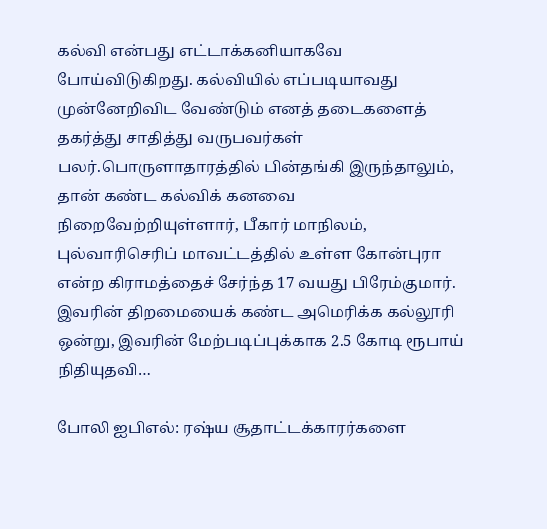கல்வி என்பது எட்டாக்கனியாகவே போய்விடுகிறது. கல்வியில் எப்படியாவது முன்னேறிவிட வேண்டும் எனத் தடைகளைத் தகர்த்து சாதித்து வருபவர்கள் பலர்.பொருளாதாரத்தில் பின்தங்கி இருந்தாலும், தான் கண்ட கல்விக் கனவை நிறைவேற்றியுள்ளார், பீகார் மாநிலம், புல்வாரிசெரிப் மாவட்டத்தில் உள்ள கோன்புரா என்ற கிராமத்தைச் சேர்ந்த 17 வயது பிரேம்குமார். இவரின் திறமையைக் கண்ட அமெரிக்க கல்லூரி ஒன்று, இவரின் மேற்படிப்புக்காக 2.5 கோடி ரூபாய் நிதியுதவி…

போலி ஐபிஎல்: ரஷ்ய சூதாட்டக்காரர்களை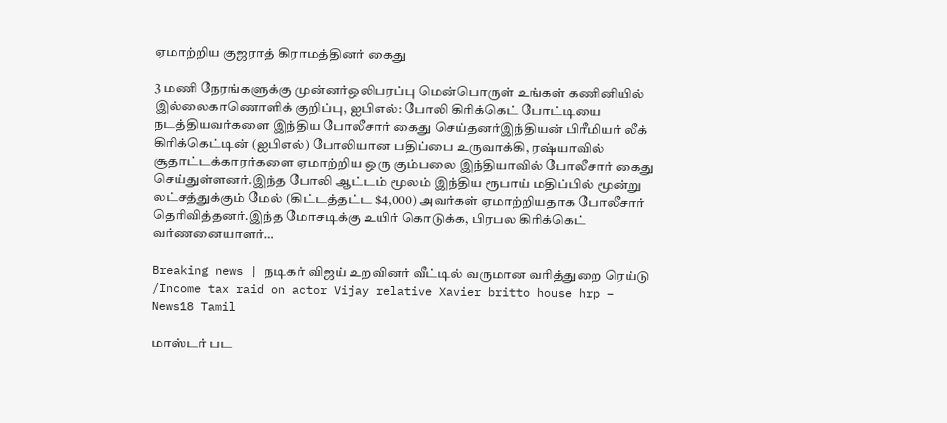ஏமாற்றிய குஜராத் கிராமத்தினர் கைது

3 மணி நேரங்களுக்கு முன்னர்ஒலிபரப்பு மென்பொருள் உங்கள் கணினியில் இல்லைகாணொளிக் குறிப்பு, ஐபிஎல்: போலி கிரிக்கெட் போட்டியை நடத்தியவர்களை இந்திய போலீசார் கைது செய்தனர்இந்தியன் பிரீமியர் லீக் கிரிக்கெட்டின் (ஐபிஎல்) போலியான பதிப்பை உருவாக்கி, ரஷ்யாவில் சூதாட்டக்காரர்களை ஏமாற்றிய ஒரு கும்பலை இந்தியாவில் போலீசார் கைது செய்துள்ளனர்.இந்த போலி ஆட்டம் மூலம் இந்திய ரூபாய் மதிப்பில் மூன்று லட்சத்துக்கும் மேல் (கிட்டத்தட்ட $4,000) அவர்கள் ஏமாற்றியதாக போலீசார் தெரிவித்தனர்.இந்த மோசடிக்கு உயிர் கொடுக்க, பிரபல கிரிக்கெட் வர்ணனையாளர்…

Breaking news | நடிகர் விஜய் உறவினர் வீட்டில் வருமான வரித்துறை ரெய்டு /Income tax raid on actor Vijay relative Xavier britto house hrp – News18 Tamil

மாஸ்டர் பட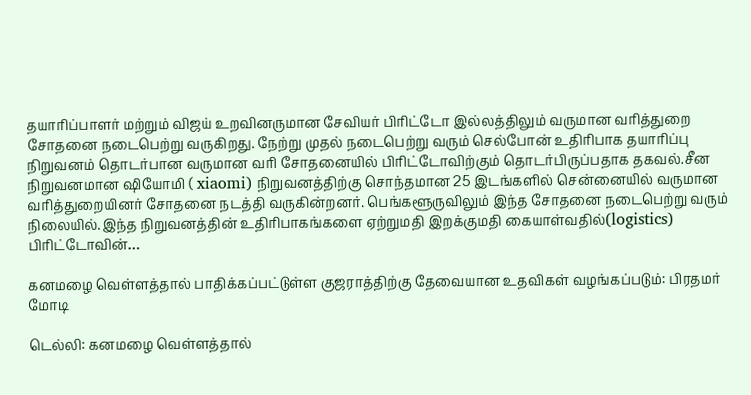தயாரிப்பாளர் மற்றும் விஜய் உறவினருமான சேவியர் பிரிட்டோ இல்லத்திலும் வருமான வரித்துறை சோதனை நடைபெற்று வருகிறது. நேற்று முதல் நடைபெற்று வரும் செல்போன் உதிரிபாக தயாரிப்பு நிறுவனம் தொடர்பான வருமான வரி சோதனையில் பிரிட்டோவிற்கும் தொடர்பிருப்பதாக தகவல்.சீன நிறுவனமான ஷியோமி ( xiaomi) நிறுவனத்திற்கு சொந்தமான 25 இடங்களில் சென்னையில் வருமான வரித்துறையினர் சோதனை நடத்தி வருகின்றனர். பெங்களூருவிலும் இந்த சோதனை நடைபெற்று வரும் நிலையில்.இந்த நிறுவனத்தின் உதிரிபாகங்களை ஏற்றுமதி இறக்குமதி கையாள்வதில்(logistics) பிரிட்டோவின்…

கனமழை வெள்ளத்தால் பாதிக்கப்பட்டுள்ள குஜராத்திற்கு தேவையான உதவிகள் வழங்கப்படும்: பிரதமர் மோடி

டெல்லி: கனமழை வெள்ளத்தால்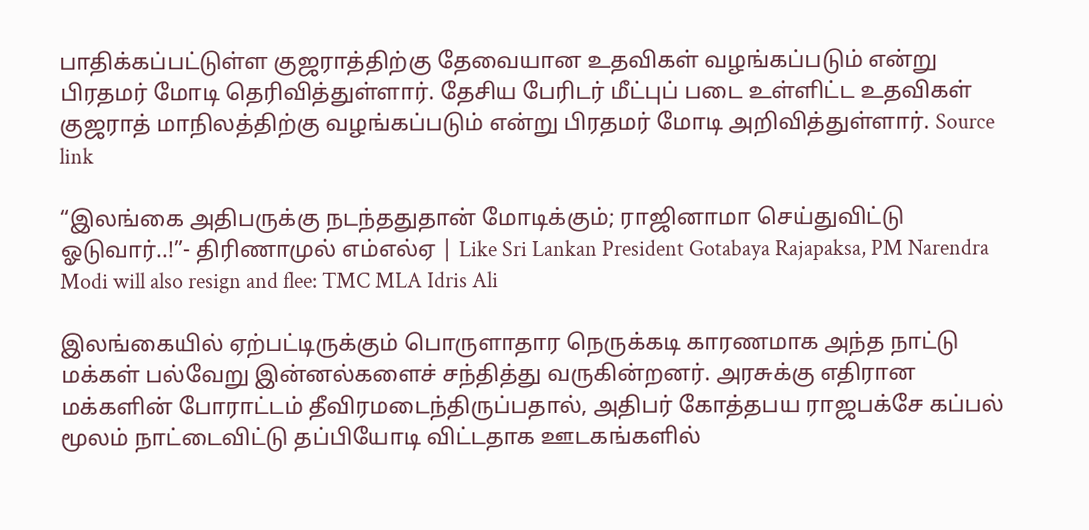பாதிக்கப்பட்டுள்ள குஜராத்திற்கு தேவையான உதவிகள் வழங்கப்படும் என்று  பிரதமர் மோடி தெரிவித்துள்ளார். தேசிய பேரிடர் மீட்புப் படை உள்ளிட்ட உதவிகள் குஜராத் மாநிலத்திற்கு வழங்கப்படும் என்று பிரதமர் மோடி அறிவித்துள்ளார். Source link

“இலங்கை அதிபருக்கு நடந்ததுதான் மோடிக்கும்; ராஜினாமா செய்துவிட்டு ஓடுவார்..!”- திரிணாமுல் எம்எல்ஏ | Like Sri Lankan President Gotabaya Rajapaksa, PM Narendra Modi will also resign and flee: TMC MLA Idris Ali

இலங்கையில் ஏற்பட்டிருக்கும் பொருளாதார நெருக்கடி காரணமாக அந்த நாட்டு மக்கள் பல்வேறு இன்னல்களைச் சந்தித்து வருகின்றனர். அரசுக்கு எதிரான மக்களின் போராட்டம் தீவிரமடைந்திருப்பதால், அதிபர் கோத்தபய ராஜபக்சே கப்பல் மூலம் நாட்டைவிட்டு தப்பியோடி விட்டதாக ஊடகங்களில்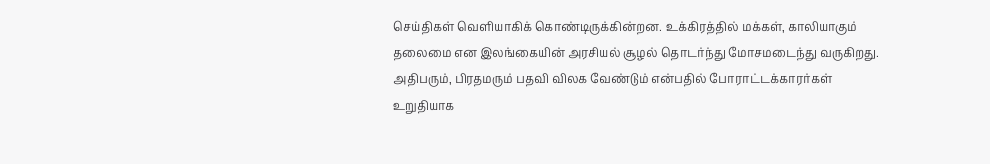செய்திகள் வெளியாகிக் கொண்டிருக்கின்றன. உக்கிரத்தில் மக்கள், காலியாகும் தலைமை என இலங்கையின் அரசியல் சூழல் தொடர்ந்து மோசமடைந்து வருகிறது. அதிபரும், பிரதமரும் பதவி விலக வேண்டும் என்பதில் போராட்டக்காரர்கள் உறுதியாக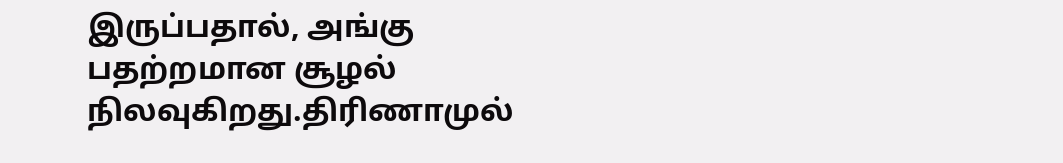இருப்பதால், அங்கு பதற்றமான சூழல் நிலவுகிறது.திரிணாமுல்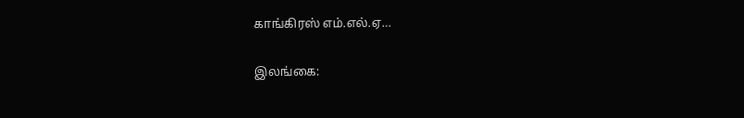காங்கிரஸ் எம்.எல்.ஏ…

இலங்கை: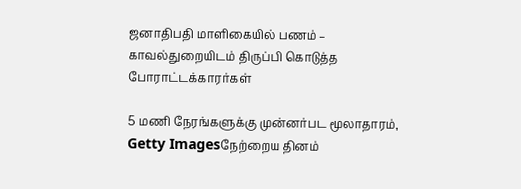ஜனாதிபதி மாளிகையில் பணம் – காவல்துறையிடம் திருப்பி கொடுத்த போராட்டக்காரர்கள்

5 மணி நேரங்களுக்கு முன்னர்பட மூலாதாரம், Getty Imagesநேற்றைய தினம்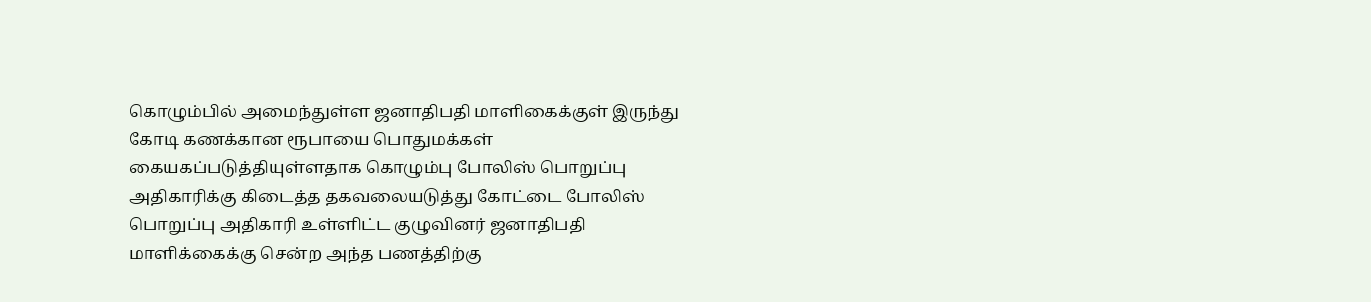கொழும்பில் அமைந்துள்ள ஜனாதிபதி மாளிகைக்குள் இருந்து கோடி கணக்கான ரூபாயை பொதுமக்கள் கையகப்படுத்தியுள்ளதாக கொழும்பு போலிஸ் பொறுப்பு அதிகாரிக்கு கிடைத்த தகவலையடுத்து கோட்டை போலிஸ் பொறுப்பு அதிகாரி உள்ளிட்ட குழுவினர் ஜனாதிபதி மாளிக்கைக்கு சென்ற அந்த பணத்திற்கு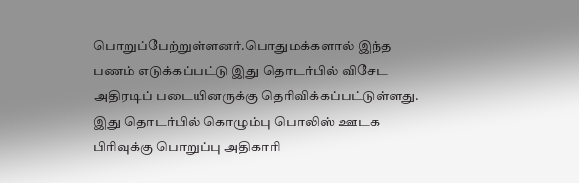பொறுப்பேற்றுள்ளனர்.பொதுமக்களால் இந்த பணம் எடுக்கப்பட்டு இது தொடர்பில் விசேட அதிரடிப் படையினருக்கு தெரிவிக்கப்பட்டுள்ளது. இது தொடர்பில் கொழும்பு பொலிஸ் ஊடக பிரிவுக்கு பொறுப்பு அதிகாரி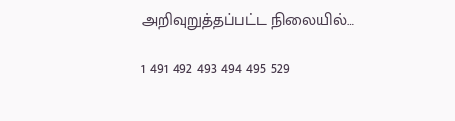அறிவுறுத்தப்பட்ட நிலையில்…

1 491 492 493 494 495 529